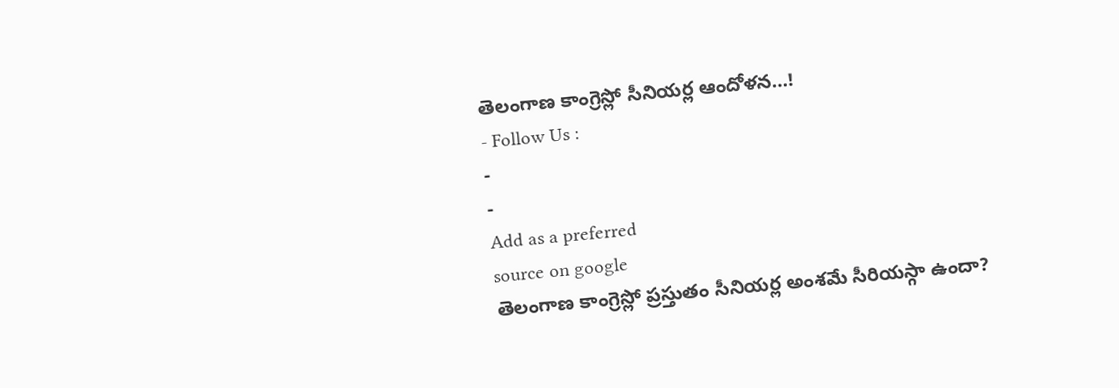తెలంగాణ కాంగ్రెస్లో సీనియర్ల ఆందోళన…!
- Follow Us :
-
-
Add as a preferred
source on google
తెలంగాణ కాంగ్రెస్లో ప్రస్తుతం సీనియర్ల అంశమే సీరియస్గా ఉందా?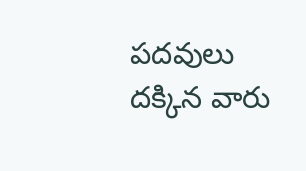పదవులు దక్కిన వారు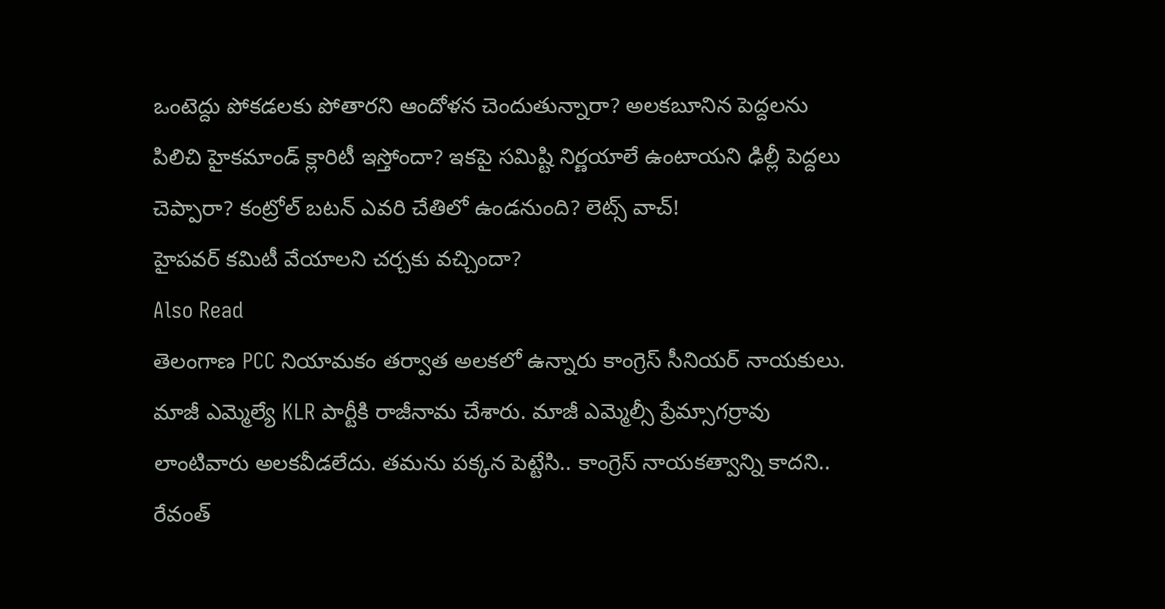ఒంటెద్దు పోకడలకు పోతారని ఆందోళన చెందుతున్నారా? అలకబూనిన పెద్దలను పిలిచి హైకమాండ్ క్లారిటీ ఇస్తోందా? ఇకపై సమిష్టి నిర్ణయాలే ఉంటాయని ఢిల్లీ పెద్దలు చెప్పారా? కంట్రోల్ బటన్ ఎవరి చేతిలో ఉండనుంది? లెట్స్ వాచ్!
హైపవర్ కమిటీ వేయాలని చర్చకు వచ్చిందా?
Also Read
తెలంగాణ PCC నియామకం తర్వాత అలకలో ఉన్నారు కాంగ్రెస్ సీనియర్ నాయకులు. మాజీ ఎమ్మెల్యే KLR పార్టీకి రాజీనామ చేశారు. మాజీ ఎమ్మెల్సీ ప్రేమ్సాగర్రావు లాంటివారు అలకవీడలేదు. తమను పక్కన పెట్టేసి.. కాంగ్రెస్ నాయకత్వాన్ని కాదని.. రేవంత్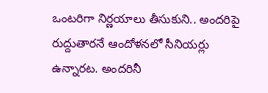ఒంటరిగా నిర్ణయాలు తీసుకుని.. అందరిపై రుద్దుతారనే ఆందోళనలో సీనియర్లు ఉన్నారట. అందరినీ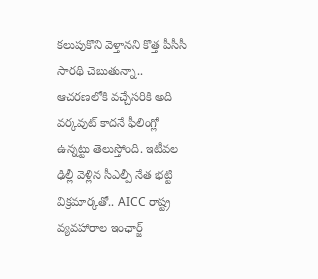కలుపుకొని వెళ్తానని కొత్త పీసీసీ సారథి చెబుతున్నా.. ఆచరణలోకి వచ్చేసరికి అది వర్కవుట్ కాదనే ఫీలింగ్లో ఉన్నట్టు తెలుస్తోంది. ఇటీవల ఢిల్లీ వెళ్లిన సీఎల్పీ నేత భట్టి విక్రమార్కతో.. AICC రాష్ట్ర వ్యవహారాల ఇంఛార్జ్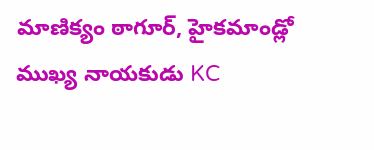మాణిక్యం ఠాగూర్, హైకమాండ్లో ముఖ్య నాయకుడు KC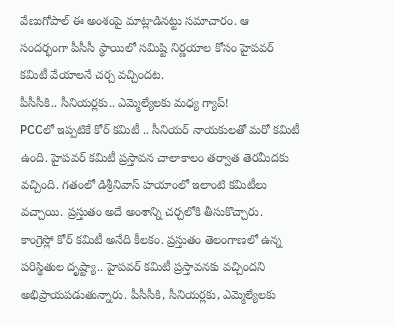వేణుగోపాల్ ఈ అంశంపై మాట్లాడినట్టు సమాచారం. ఆ సందర్భంగా పీసీసీ స్థాయిలో సమిష్టి నిర్ణయాల కోసం హైపవర్ కమిటీ వేయాలనే చర్చ వచ్చిందట.
పీసీసీకి.. సీనియర్లకు.. ఎమ్మెల్యేలకు మధ్య గ్యాప్!
PCCలో ఇప్పటికే కోర్ కమిటీ .. సీనియర్ నాయకులతో మరో కమిటీ ఉంది. హైపవర్ కమిటీ ప్రస్తావన చాలాకాలం తర్వాత తెరమీదకు వచ్చింది. గతంలో డిశ్రీనివాస్ హయాంలో ఇలాంటి కమిటీలు వచ్చాయి. ప్రస్తుతం అదే అంశాన్ని చర్చలోకి తీసుకొచ్చారు. కాంగ్రెస్లో కోర్ కమిటీ అనేది కీలకం. ప్రస్తుతం తెలంగాణలో ఉన్న పరిస్థితుల దృష్ట్యా.. హైపవర్ కమిటీ ప్రస్తావనకు వచ్చిందని అభిప్రాయపడుతున్నారు. పీసీసీకి, సీనియర్లకు, ఎమ్మెల్యేలకు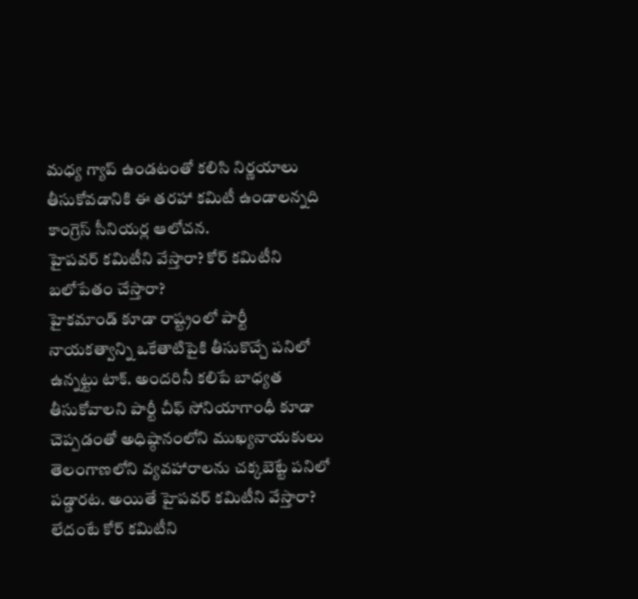మధ్య గ్యాప్ ఉండటంతో కలిసి నిర్ణయాలు తీసుకోవడానికి ఈ తరహా కమిటీ ఉండాలన్నది కాంగ్రెస్ సీనియర్ల ఆలోచన.
హైపవర్ కమిటీని వేస్తారా? కోర్ కమిటీని బలోపేతం చేస్తారా?
హైకమాండ్ కూడా రాష్ట్రంలో పార్టీ నాయకత్వాన్ని ఒకేతాటిపైకి తీసుకొచ్చే పనిలో ఉన్నట్టు టాక్. అందరినీ కలిపే బాధ్యత తీసుకోవాలని పార్టీ చీఫ్ సోనియాగాంధీ కూడా చెప్పడంతో అధిష్ఠానంలోని ముఖ్యనాయకులు తెలంగాణలోని వ్యవహారాలను చక్కబెట్టే పనిలో పడ్డారట. అయితే హైపవర్ కమిటీని వేస్తారా? లేదంటే కోర్ కమిటీని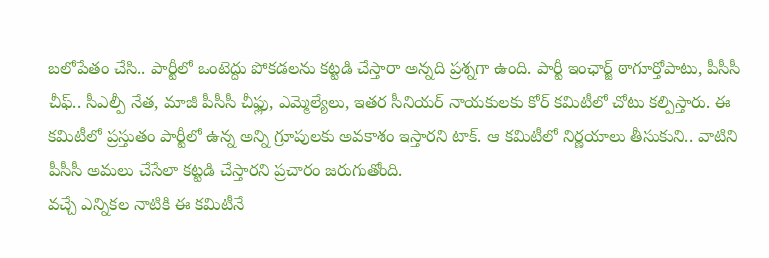బలోపేతం చేసి.. పార్టీలో ఒంటెద్దు పోకడలను కట్టడి చేస్తారా అన్నది ప్రశ్నగా ఉంది. పార్టీ ఇంఛార్జ్ ఠాగూర్తోపాటు, పీసీసీ చీఫ్.. సీఎల్పీ నేత, మాజీ పీసీసీ చీఫ్లు, ఎమ్మెల్యేలు, ఇతర సీనియర్ నాయకులకు కోర్ కమిటీలో చోటు కల్పిస్తారు. ఈ కమిటీలో ప్రస్తుతం పార్టీలో ఉన్న అన్ని గ్రూపులకు అవకాశం ఇస్తారని టాక్. ఆ కమిటీలో నిర్ణయాలు తీసుకుని.. వాటిని పీసీసీ అమలు చేసేలా కట్టడి చేస్తారని ప్రచారం జరుగుతోంది.
వచ్చే ఎన్నికల నాటికి ఈ కమిటీనే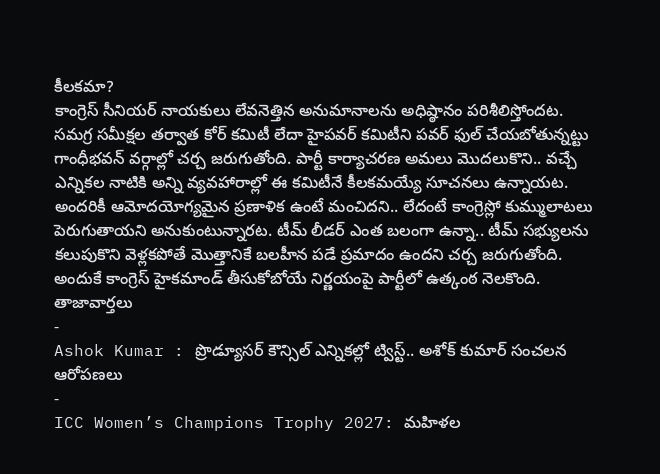కీలకమా?
కాంగ్రెస్ సీనియర్ నాయకులు లేవనెత్తిన అనుమానాలను అధిష్ఠానం పరిశీలిస్తోందట. సమగ్ర సమీక్షల తర్వాత కోర్ కమిటీ లేదా హైపవర్ కమిటీని పవర్ ఫుల్ చేయబోతున్నట్టు గాంధీభవన్ వర్గాల్లో చర్చ జరుగుతోంది. పార్టీ కార్యాచరణ అమలు మొదలుకొని.. వచ్చే ఎన్నికల నాటికి అన్ని వ్యవహారాల్లో ఈ కమిటీనే కీలకమయ్యే సూచనలు ఉన్నాయట. అందరికీ ఆమోదయోగ్యమైన ప్రణాళిక ఉంటే మంచిదని.. లేదంటే కాంగ్రెస్లో కుమ్ములాటలు పెరుగుతాయని అనుకుంటున్నారట. టీమ్ లీడర్ ఎంత బలంగా ఉన్నా.. టీమ్ సభ్యులను కలుపుకొని వెళ్లకపోతే మొత్తానికే బలహీన పడే ప్రమాదం ఉందని చర్చ జరుగుతోంది. అందుకే కాంగ్రెస్ హైకమాండ్ తీసుకోబోయే నిర్ణయంపై పార్టీలో ఉత్కంఠ నెలకొంది.
తాజావార్తలు
-
Ashok Kumar : ప్రొడ్యూసర్ కౌన్సిల్ ఎన్నికల్లో ట్విస్ట్.. అశోక్ కుమార్ సంచలన ఆరోపణలు
-
ICC Women’s Champions Trophy 2027: మహిళల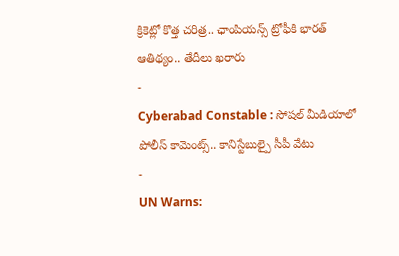క్రికెట్లో కొత్త చరిత్ర.. ఛాంపియన్స్ ట్రోఫీకి భారత్ ఆతిథ్యం.. తేదీలు ఖరారు
-
Cyberabad Constable : సోషల్ మీడియాలో పోలీస్ కామెంట్స్.. కానిస్టేబుల్పై సీపీ వేటు
-
UN Warns: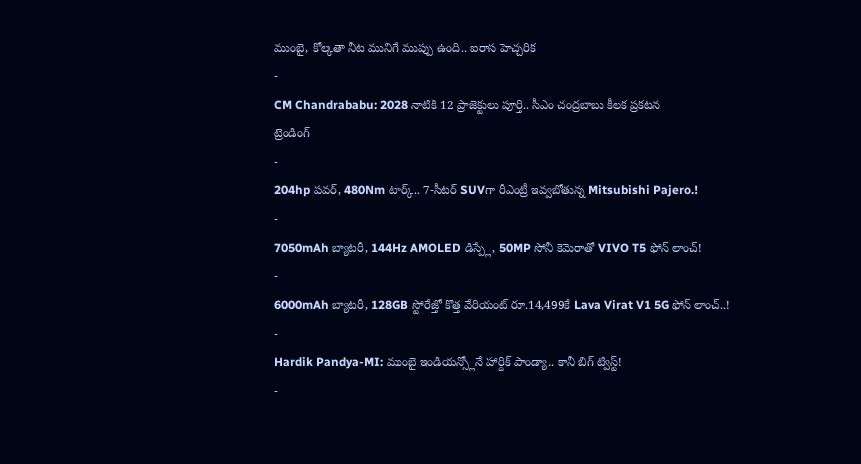ముంబై, కోల్కతా నీట మునిగే ముప్పు ఉంది.. ఐరాస హెచ్చరిక
-
CM Chandrababu: 2028 నాటికి 12 ప్రాజెక్టులు పూర్తి.. సీఎం చంద్రబాబు కీలక ప్రకటన
ట్రెండింగ్
-
204hp పవర్, 480Nm టార్క్.. 7-సీటర్ SUVగా రీఎంట్రీ ఇవ్వబోతున్న Mitsubishi Pajero.!
-
7050mAh బ్యాటరీ, 144Hz AMOLED డిస్ప్లే, 50MP సోనీ కెమెరాతో VIVO T5 ఫోన్ లాంచ్!
-
6000mAh బ్యాటరీ, 128GB స్టోరేజ్తో కొత్త వేరియంట్ రూ.14,499కే Lava Virat V1 5G ఫోన్ లాంచ్..!
-
Hardik Pandya-MI: ముంబై ఇండియన్స్లోనే హార్దిక్ పాండ్యా.. కానీ బిగ్ ట్విస్ట్!
-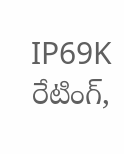IP69K రేటింగ్,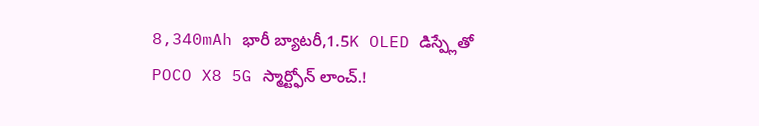8,340mAh భారీ బ్యాటరీ,1.5K OLED డిస్ప్లేతో POCO X8 5G స్మార్ట్ఫోన్ లాంచ్.!